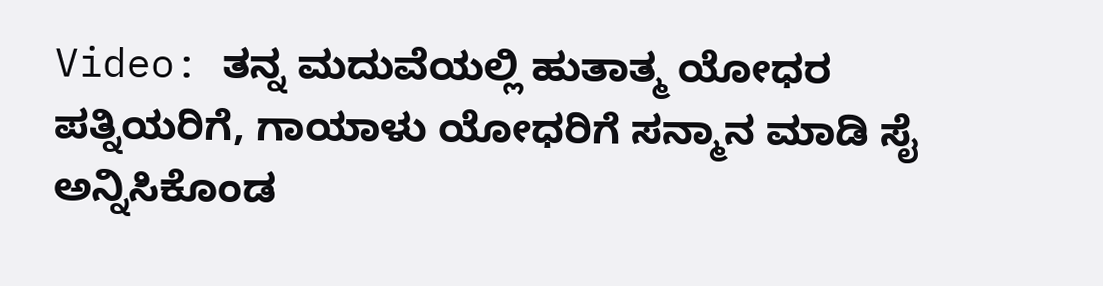Video: ತನ್ನ ಮದುವೆಯಲ್ಲಿ ಹುತಾತ್ಮ ಯೋಧರ ಪತ್ನಿಯರಿಗೆ, ಗಾಯಾಳು ಯೋಧರಿಗೆ ಸನ್ಮಾನ ಮಾಡಿ ಸೈ ಅನ್ನಿಸಿಕೊಂಡ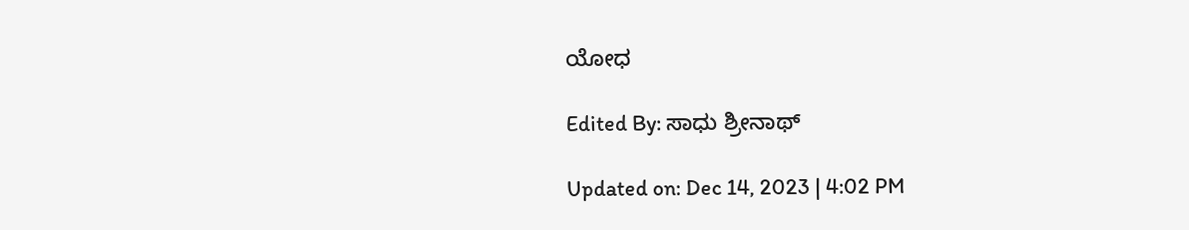ಯೋಧ

Edited By: ಸಾಧು ಶ್ರೀನಾಥ್

Updated on: Dec 14, 2023 | 4:02 PM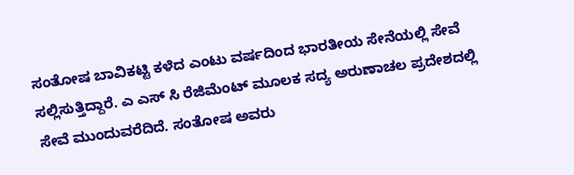ಸಂತೋಷ ಬಾವಿಕಟ್ಟಿ ಕಳೆದ ಎಂಟು ವರ್ಷದಿಂದ ಭಾರತೀಯ ಸೇನೆಯಲ್ಲಿ ಸೇವೆ ಸಲ್ಲಿಸುತ್ತಿದ್ದಾರೆ. ಎ ಎಸ್ ಸಿ ರೆಜಿಮೆಂಟ್ ಮೂಲಕ ಸದ್ಯ ಅರುಣಾಚಲ ಪ್ರದೇಶದಲ್ಲಿ ಸೇವೆ ಮುಂದುವರೆದಿದೆ. ಸಂತೋಷ ಅವರು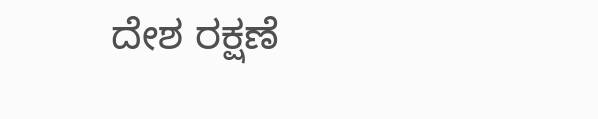ದೇಶ ರಕ್ಷಣೆ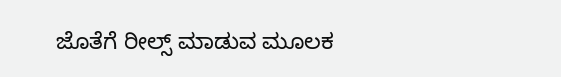ಜೊತೆಗೆ ರೀಲ್ಸ್ ಮಾಡುವ ಮೂಲಕ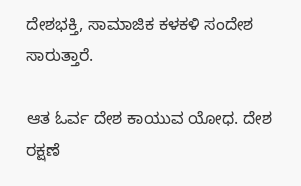ದೇಶಭಕ್ತಿ, ಸಾಮಾಜಿಕ ಕಳಕಳಿ ಸಂದೇಶ ಸಾರುತ್ತಾರೆ.

ಆತ ಓರ್ವ ದೇಶ ಕಾಯುವ ಯೋಧ. ದೇಶ ರಕ್ಷಣೆ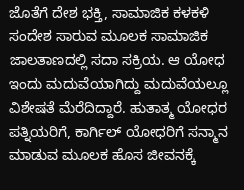ಜೊತೆಗೆ ದೇಶ ಭಕ್ತಿ, ಸಾಮಾಜಿಕ ಕಳಕಳಿ ಸಂದೇಶ ಸಾರುವ ಮೂಲಕ ಸಾಮಾಜಿಕ ಜಾಲತಾಣದಲ್ಲಿ ಸದಾ ಸಕ್ರಿಯ. ಆ ಯೋಧ ಇಂದು ಮದುವೆಯಾಗಿದ್ದು ಮದುವೆಯಲ್ಲೂ ವಿಶೇಷತೆ ಮೆರೆದಿದ್ದಾರೆ. ಹುತಾತ್ಮ ಯೋಧರ ಪತ್ನಿಯರಿಗೆ, ಕಾರ್ಗಿಲ್ ಯೋಧರಿಗೆ ಸನ್ಮಾನ ಮಾಡುವ ಮೂಲಕ ಹೊಸ ಜೀವನಕ್ಕೆ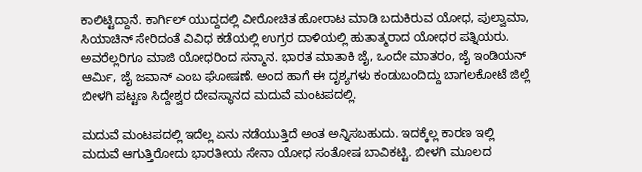ಕಾಲಿಟ್ಟಿದ್ದಾನೆ. ಕಾರ್ಗಿಲ್ ಯುದ್ದದಲ್ಲಿ ವೀರೋಚಿತ ಹೋರಾಟ ಮಾಡಿ ಬದುಕಿರುವ ಯೋಧ, ಪುಲ್ವಾಮಾ, ಸಿಯಾಚಿನ್ ಸೇರಿದಂತೆ ವಿವಿಧ ಕಡೆಯಲ್ಲಿ ಉಗ್ರರ ದಾಳಿಯಲ್ಲಿ ಹುತಾತ್ಮರಾದ ಯೋಧರ ಪತ್ನಿಯರು. ಅವರೆಲ್ಲರಿಗೂ ಮಾಜಿ ಯೋಧರಿಂದ ಸನ್ಮಾನ. ಭಾರತ ಮಾತಾಕಿ ಜೈ, ಒಂದೇ ಮಾತರಂ, ಜೈ ಇಂಡಿಯನ್ ಆರ್ಮಿ, ಜೈ ಜವಾನ್ ಎಂಬ ಘೋಷಣೆ. ಅಂದ ಹಾಗೆ ಈ ದೃಶ್ಯಗಳು ಕಂಡುಬಂದಿದ್ದು ಬಾಗಲಕೋಟೆ ಜಿಲ್ಲೆ ಬೀಳಗಿ ಪಟ್ಟಣ ಸಿದ್ದೇಶ್ವರ ದೇವಸ್ಥಾನದ ಮದುವೆ ಮಂಟಪದಲ್ಲಿ.

ಮದುವೆ ಮಂಟಪದಲ್ಲಿ ಇದೆಲ್ಲ ಏನು ನಡೆಯುತ್ತಿದೆ ಅಂತ ಅನ್ನಿಸಬಹುದು. ಇದಕ್ಕೆಲ್ಲ ಕಾರಣ ಇಲ್ಲಿ ಮದುವೆ ಆಗುತ್ತಿರೋದು ಭಾರತೀಯ ಸೇನಾ ಯೋಧ ಸಂತೋಷ ಬಾವಿಕಟ್ಟಿ. ಬೀಳಗಿ ಮೂಲದ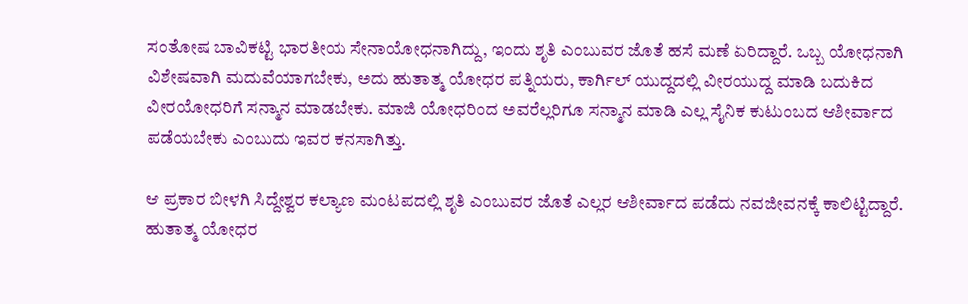ಸಂತೋಷ ಬಾವಿಕಟ್ಟಿ ಭಾರತೀಯ ಸೇನಾಯೋಧನಾಗಿದ್ದು, ಇಂದು ಶೃತಿ ಎಂಬುವರ ಜೊತೆ ಹಸೆ ಮಣೆ ಏರಿದ್ದಾರೆ. ಒಬ್ಬ ಯೋಧನಾಗಿ ವಿಶೇಷವಾಗಿ ಮದುವೆಯಾಗಬೇಕು, ಅದು ಹುತಾತ್ಮ ಯೋಧರ ಪತ್ನಿಯರು, ಕಾರ್ಗಿಲ್ ಯುದ್ದದಲ್ಲಿ ವೀರಯುದ್ದ ಮಾಡಿ ಬದುಕಿದ ವೀರಯೋಧರಿಗೆ ಸನ್ಮಾನ ಮಾಡಬೇಕು. ಮಾಜಿ ಯೋಧರಿಂದ ಅವರೆಲ್ಲರಿಗೂ ಸನ್ಮಾನ ಮಾಡಿ ಎಲ್ಲ ಸೈನಿಕ ಕುಟುಂಬದ ಆಶೀರ್ವಾದ ಪಡೆಯಬೇಕು ಎಂಬುದು ಇವರ ಕನಸಾಗಿತ್ತು.

ಆ ಪ್ರಕಾರ ಬೀಳಗಿ ಸಿದ್ದೇಶ್ವರ ಕಲ್ಯಾಣ ಮಂಟಪದಲ್ಲಿ ಶೃತಿ ಎಂಬುವರ ಜೊತೆ ಎಲ್ಲರ ಆಶೀರ್ವಾದ ಪಡೆದು ನವಜೀವನಕ್ಕೆ ಕಾಲಿಟ್ಟಿದ್ದಾರೆ. ಹುತಾತ್ಮ ಯೋಧರ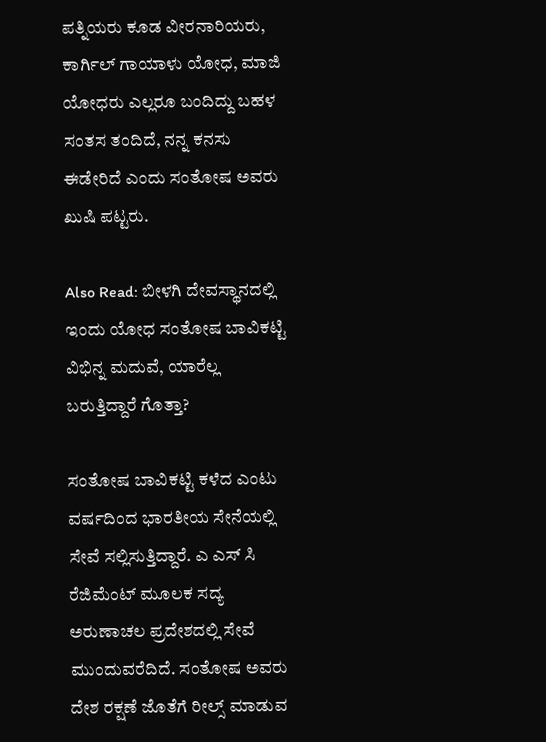ಪತ್ನಿಯರು ಕೂಡ ವೀರನಾರಿಯರು, ಕಾರ್ಗಿಲ್ ಗಾಯಾಳು ಯೋಧ, ಮಾಜಿ ಯೋಧರು ಎಲ್ಲರೂ ಬಂದಿದ್ದು ಬಹಳ ಸಂತಸ ತಂದಿದೆ, ನನ್ನ ಕನಸು ಈಡೇರಿದೆ ಎಂದು ಸಂತೋಷ ಅವರು ಖುಷಿ ಪಟ್ಟರು.

Also Read: ಬೀಳಗಿ ದೇವಸ್ಥಾನದಲ್ಲಿ ಇಂದು ಯೋಧ ಸಂತೋಷ ಬಾವಿಕಟ್ಟಿ ವಿಭಿನ್ನ ಮದುವೆ, ಯಾರೆಲ್ಲ ಬರುತ್ತಿದ್ದಾರೆ ಗೊತ್ತಾ?

ಸಂತೋಷ ಬಾವಿಕಟ್ಟಿ ಕಳೆದ ಎಂಟು ವರ್ಷದಿಂದ ಭಾರತೀಯ ಸೇನೆಯಲ್ಲಿ ಸೇವೆ ಸಲ್ಲಿಸುತ್ತಿದ್ದಾರೆ. ಎ ಎಸ್ ಸಿ ರೆಜಿಮೆಂಟ್ ಮೂಲಕ ಸದ್ಯ ಅರುಣಾಚಲ ಪ್ರದೇಶದಲ್ಲಿ ಸೇವೆ ಮುಂದುವರೆದಿದೆ. ಸಂತೋಷ ಅವರು ದೇಶ ರಕ್ಷಣೆ ಜೊತೆಗೆ ರೀಲ್ಸ್ ಮಾಡುವ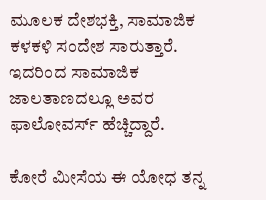ಮೂಲಕ ದೇಶಭಕ್ತಿ, ಸಾಮಾಜಿಕ ಕಳಕಳಿ ಸಂದೇಶ ಸಾರುತ್ತಾರೆ. ಇದರಿಂದ ಸಾಮಾಜಿಕ ಜಾಲತಾಣದಲ್ಲೂ ಅವರ ಫಾಲೋವರ್ಸ್ ಹೆಚ್ಚಿದ್ದಾರೆ.

ಕೋರೆ ಮೀಸೆಯ ಈ ಯೋಧ ತನ್ನ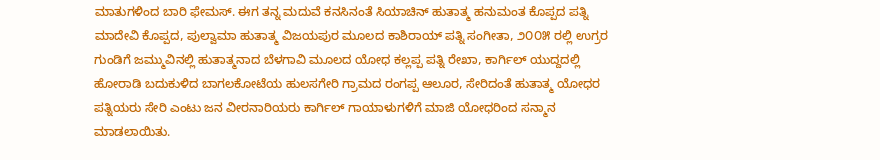ಮಾತುಗಳಿಂದ ಬಾರಿ ಫೇಮಸ್. ಈಗ ತನ್ನ ಮದುವೆ ಕನಸಿನಂತೆ ಸಿಯಾಚಿನ್ ಹುತಾತ್ಮ ಹನುಮಂತ ಕೊಪ್ಪದ ಪತ್ನಿ ಮಾದೇವಿ ಕೊಪ್ಪದ, ಪುಲ್ವಾಮಾ ಹುತಾತ್ಮ ವಿಜಯಪುರ ಮೂಲದ ಕಾಶಿರಾಯ್ ಪತ್ನಿ ಸಂಗೀತಾ, ೨೦೦೫ ರಲ್ಲಿ ಉಗ್ರರ ಗುಂಡಿಗೆ ಜಮ್ಮುವಿನಲ್ಲಿ ಹುತಾತ್ಮನಾದ ಬೆಳಗಾವಿ ಮೂಲದ ಯೋಧ ಕಲ್ಲಪ್ಪ ಪತ್ನಿ ರೇಖಾ, ಕಾರ್ಗಿಲ್ ಯುದ್ದದಲ್ಲಿ ಹೋರಾಡಿ ಬದುಕುಳಿದ ಬಾಗಲಕೋಟೆಯ ಹುಲಸಗೇರಿ ಗ್ರಾಮದ ರಂಗಪ್ಪ ಆಲೂರ, ಸೇರಿದಂತೆ ಹುತಾತ್ಮ ಯೋಧರ ಪತ್ನಿಯರು ಸೇರಿ ಎಂಟು ಜನ ವೀರನಾರಿಯರು ಕಾರ್ಗಿಲ್ ಗಾಯಾಳುಗಳಿಗೆ ಮಾಜಿ ಯೋಧರಿಂದ ಸನ್ಮಾನ ಮಾಡಲಾಯಿತು.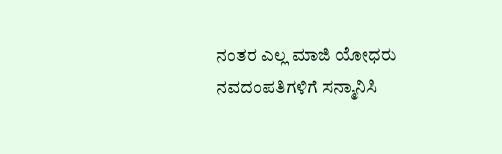ನಂತರ ಎಲ್ಲ ಮಾಜಿ ಯೋಧರು ನವದಂಪತಿಗಳಿಗೆ ಸನ್ಮಾನಿಸಿ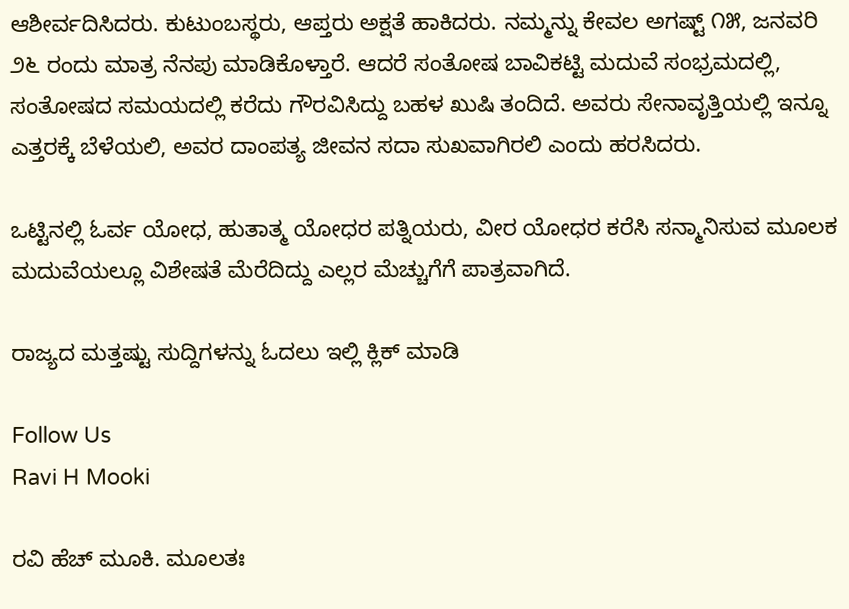ಆಶೀರ್ವದಿಸಿದರು. ಕುಟುಂಬಸ್ಥರು, ಆಪ್ತರು ಅಕ್ಷತೆ ಹಾಕಿದರು. ನಮ್ಮನ್ನು ಕೇವಲ ಅಗಷ್ಟ್ ೧೫, ಜನವರಿ ೨೬ ರಂದು ಮಾತ್ರ ನೆನಪು ಮಾಡಿಕೊಳ್ತಾರೆ. ಆದರೆ ಸಂತೋಷ ಬಾವಿಕಟ್ಟಿ ಮದುವೆ ಸಂಭ್ರಮದಲ್ಲಿ, ಸಂತೋಷದ ಸಮಯದಲ್ಲಿ ಕರೆದು ಗೌರವಿಸಿದ್ದು ಬಹಳ ಖುಷಿ ತಂದಿದೆ. ಅವರು ಸೇನಾವೃತ್ತಿಯಲ್ಲಿ ಇನ್ನೂ ಎತ್ತರಕ್ಕೆ ಬೆಳೆಯಲಿ, ಅವರ ದಾಂಪತ್ಯ ಜೀವನ ಸದಾ ಸುಖವಾಗಿರಲಿ ಎಂದು ಹರಸಿದರು.

ಒಟ್ಟಿನಲ್ಲಿ ಓರ್ವ ಯೋಧ, ಹುತಾತ್ಮ ಯೋಧರ ಪತ್ನಿಯರು, ವೀರ ಯೋಧರ ಕರೆಸಿ ಸನ್ಮಾನಿಸುವ ಮೂಲಕ ಮದುವೆಯಲ್ಲೂ ವಿಶೇಷತೆ ಮೆರೆದಿದ್ದು ಎಲ್ಲರ ಮೆಚ್ಚುಗೆಗೆ ಪಾತ್ರವಾಗಿದೆ.

ರಾಜ್ಯದ ಮತ್ತಷ್ಟು ಸುದ್ದಿಗಳನ್ನು ಓದಲು ಇಲ್ಲಿ ಕ್ಲಿಕ್ ಮಾಡಿ

Follow Us
Ravi H Mooki

ರವಿ ಹೆಚ್ ಮೂಕಿ. ಮೂಲತಃ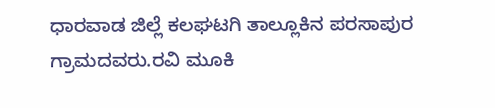ಧಾರವಾಡ ಜಿಲ್ಲೆ ಕಲಘಟಗಿ ತಾಲ್ಲೂಕಿನ ಪರಸಾಪುರ ಗ್ರಾಮದವರು.ರವಿ ಮೂಕಿ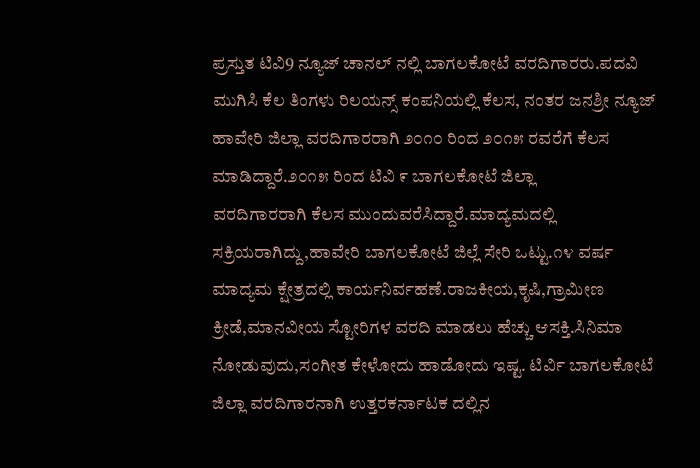ಪ್ರಸ್ತುತ ಟಿವಿ9 ನ್ಯೂಜ್ ಚಾನಲ್‌ ನಲ್ಲಿ ಬಾಗಲಕೋಟೆ ವರದಿಗಾರರು.ಪದವಿ ಮುಗಿಸಿ ಕೆಲ ತಿಂಗಳು ರಿಲಯನ್ಸ್ ಕಂಪನಿಯಲ್ಲಿ ಕೆಲಸ, ನಂತರ ಜನಶ್ರೀ ನ್ಯೂಜ್‌ ಹಾವೇರಿ ಜಿಲ್ಲಾ ವರದಿಗಾರರಾಗಿ ೨೦೧೦ ರಿಂದ ೨೦೧೫ ರವರೆಗೆ ಕೆಲಸ ಮಾಡಿದ್ದಾರೆ.೨೦೧೫ ರಿಂದ‌ ಟಿವಿ ೯ ಬಾಗಲಕೋಟೆ ಜಿಲ್ಲಾ ವರದಿಗಾರರಾಗಿ ‌ಕೆಲಸ ಮುಂದುವರೆಸಿದ್ದಾರೆ.ಮಾದ್ಯಮದಲ್ಲಿ ಸಕ್ರಿಯರಾಗಿದ್ದು,ಹಾವೇರಿ ಬಾಗಲಕೋಟೆ ಜಿಲ್ಲೆ ಸೇರಿ ಒಟ್ಟು.೧೪ ವರ್ಷ ಮಾದ್ಯಮ ಕ್ಷೇತ್ರದಲ್ಲಿ ಕಾರ್ಯನಿರ್ವಹಣೆ.ರಾಜಕೀಯ,ಕೃಷಿ,ಗ್ರಾಮೀಣ ಕ್ರೀಡೆ,ಮಾನವೀಯ ಸ್ಟೋರಿಗಳ ವರದಿ ಮಾಡಲು ಹೆಚ್ಚು ಆಸಕ್ತಿ.ಸಿನಿಮಾ ನೋಡುವುದು,ಸಂಗೀತ ಕೇಳೋದು ಹಾಡೋದು ಇಷ್ಟ. ಟಿರ್ವಿ ಬಾಗಲಕೋಟೆ ಜಿಲ್ಲಾ ವರದಿಗಾರನಾಗಿ ಉತ್ತರಕರ್ನಾಟಕ ದಲ್ಲಿನ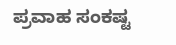ಪ್ರವಾಹ ಸಂಕಷ್ಟ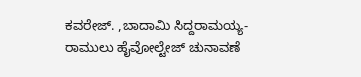ಕವರೇಜ್. ,ಬಾದಾಮಿ ಸಿದ್ದರಾಮಯ್ಯ- ರಾಮುಲು ಹೈವೋಲ್ಟೇಜ್ ಚುನಾವಣೆ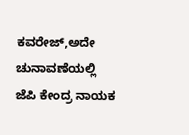ಕವರೇಜ್,ಅದೇ ಚುನಾವಣೆಯಲ್ಲಿ ಜೆಪಿ ಕೇಂದ್ರ ನಾಯಕ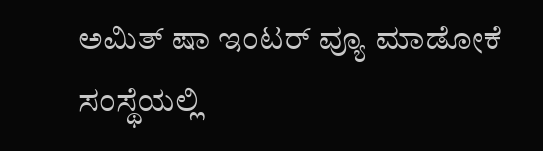ಅಮಿತ್ ಷಾ ಇಂಟರ್ ವ್ಯೂ ಮಾಡೋಕೆ ಸಂಸ್ಥೆಯಲ್ಲಿ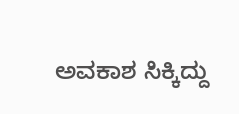ಅವಕಾಶ ಸಿಕ್ಕಿದ್ದು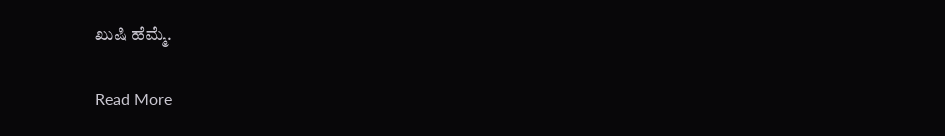ಖುಷಿ ಹೆಮ್ಮೆ.

Read More